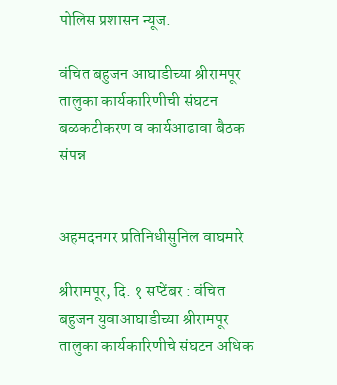पोलिस प्रशासन न्यूज.

वंचित बहुजन आघाडीच्या श्रीरामपूर तालुका कार्यकारिणीची संघटन बळकटीकरण व कार्यआढावा बैठक संपन्न


अहमदनगर प्रतिनिधीसुनिल वाघमारे

श्रीरामपूर, दि. १ सप्टेंबर : वंचित बहुजन युवाआघाडीच्या श्रीरामपूर तालुका कार्यकारिणीचे संघटन अधिक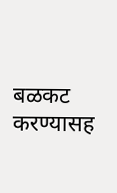बळकट करण्यासह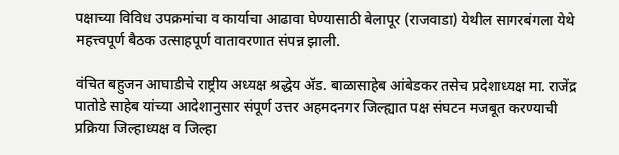पक्षाच्या विविध उपक्रमांचा व कार्याचा आढावा घेण्यासाठी बेलापूर (राजवाडा) येथील सागरबंगला येथे महत्त्वपूर्ण बैठक उत्साहपूर्ण वातावरणात संपन्न झाली.

वंचित बहुजन आघाडीचे राष्ट्रीय अध्यक्ष श्रद्धेय ॲड. बाळासाहेब आंबेडकर तसेच प्रदेशाध्यक्ष मा. राजेंद्र पातोडे साहेब यांच्या आदेशानुसार संपूर्ण उत्तर अहमदनगर जिल्ह्यात पक्ष संघटन मजबूत करण्याची प्रक्रिया जिल्हाध्यक्ष व जिल्हा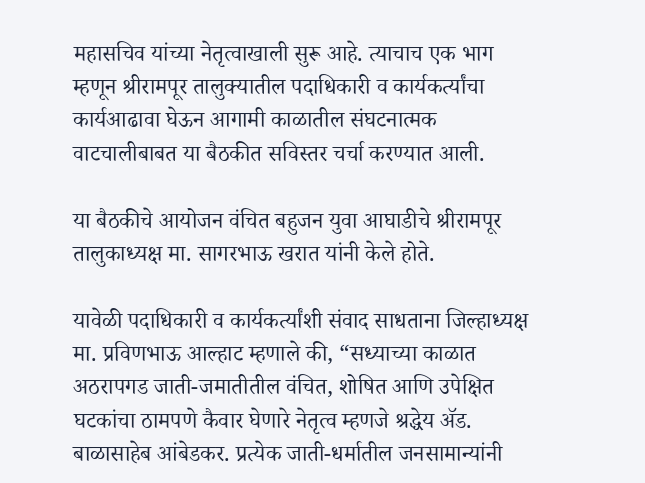महासचिव यांच्या नेतृत्वाखाली सुरू आहे. त्याचाच एक भाग म्हणून श्रीरामपूर तालुक्यातील पदाधिकारी व कार्यकर्त्यांचा कार्यआढावा घेऊन आगामी काळातील संघटनात्मक वाटचालीबाबत या बैठकीत सविस्तर चर्चा करण्यात आली.

या बैठकीचे आयोजन वंचित बहुजन युवा आघाडीचे श्रीरामपूर तालुकाध्यक्ष मा. सागरभाऊ खरात यांनी केले होते.

यावेळी पदाधिकारी व कार्यकर्त्यांशी संवाद साधताना जिल्हाध्यक्ष मा. प्रविणभाऊ आल्हाट म्हणाले की, “सध्याच्या काळात अठरापगड जाती-जमातीतील वंचित, शोषित आणि उपेक्षित घटकांचा ठामपणे कैवार घेणारे नेतृत्व म्हणजे श्रद्धेय ॲड. बाळासाहेब आंबेडकर. प्रत्येक जाती-धर्मातील जनसामान्यांनी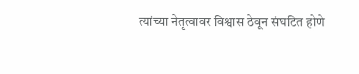त्यांच्या नेतृत्वावर विश्वास ठेवून संघटित होणे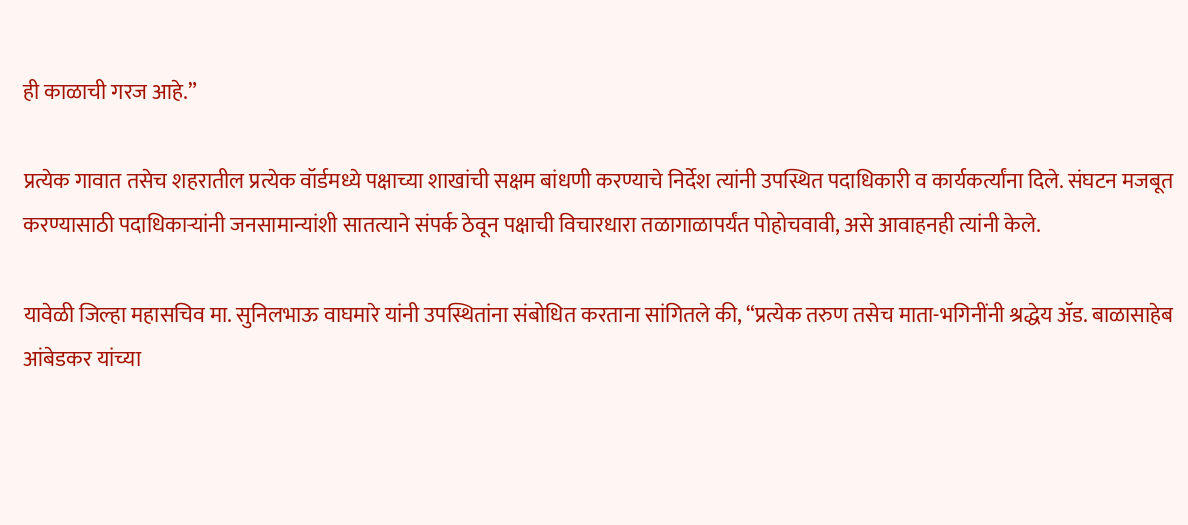ही काळाची गरज आहे.”

प्रत्येक गावात तसेच शहरातील प्रत्येक वॉर्डमध्ये पक्षाच्या शाखांची सक्षम बांधणी करण्याचे निर्देश त्यांनी उपस्थित पदाधिकारी व कार्यकर्त्यांना दिले. संघटन मजबूत करण्यासाठी पदाधिकाऱ्यांनी जनसामान्यांशी सातत्याने संपर्क ठेवून पक्षाची विचारधारा तळागाळापर्यंत पोहोचवावी, असे आवाहनही त्यांनी केले.

यावेळी जिल्हा महासचिव मा. सुनिलभाऊ वाघमारे यांनी उपस्थितांना संबोधित करताना सांगितले की, “प्रत्येक तरुण तसेच माता-भगिनींनी श्रद्धेय ॲड. बाळासाहेब आंबेडकर यांच्या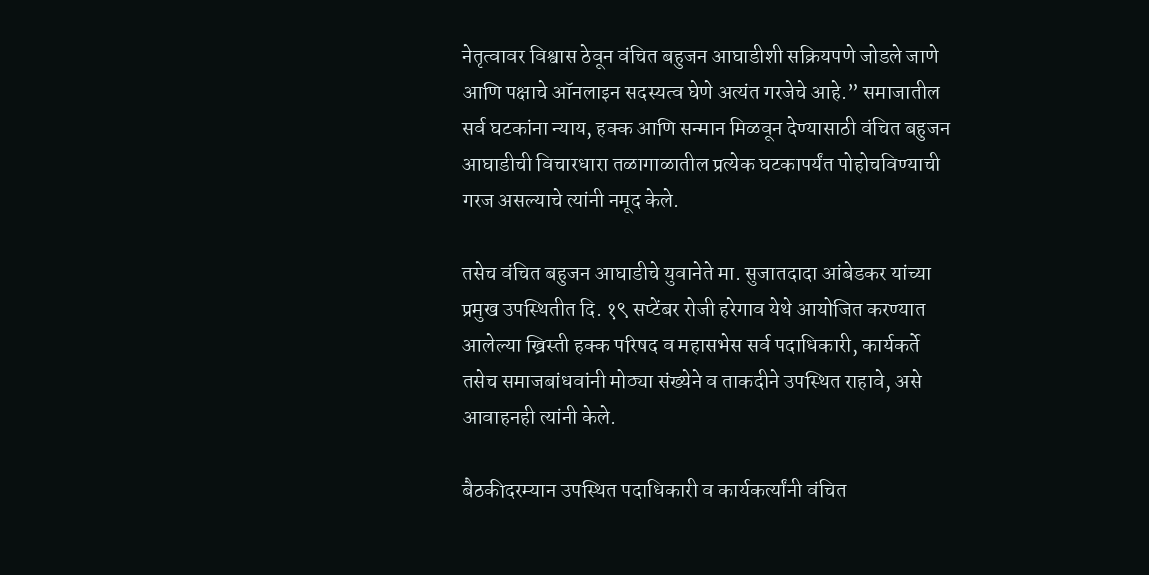नेतृत्वावर विश्वास ठेवून वंचित बहुजन आघाडीशी सक्रियपणे जोडले जाणे आणि पक्षाचे ऑनलाइन सदस्यत्व घेणे अत्यंत गरजेचे आहे.” समाजातील सर्व घटकांना न्याय, हक्क आणि सन्मान मिळवून देण्यासाठी वंचित बहुजन आघाडीची विचारधारा तळागाळातील प्रत्येक घटकापर्यंत पोहोचविण्याची गरज असल्याचे त्यांनी नमूद केले.

तसेच वंचित बहुजन आघाडीचे युवानेते मा. सुजातदादा आंबेडकर यांच्या प्रमुख उपस्थितीत दि. १९ सप्टेंबर रोजी हरेगाव येथे आयोजित करण्यात आलेल्या ख्रिस्ती हक्क परिषद व महासभेस सर्व पदाधिकारी, कार्यकर्ते तसेच समाजबांधवांनी मोठ्या संख्येने व ताकदीने उपस्थित राहावे, असे आवाहनही त्यांनी केले.

बैठकीदरम्यान उपस्थित पदाधिकारी व कार्यकर्त्यांनी वंचित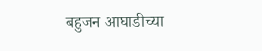बहुजन आघाडीच्या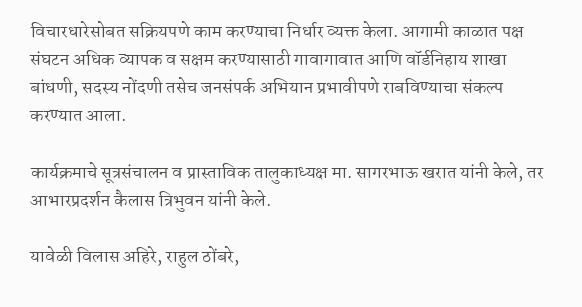विचारधारेसोबत सक्रियपणे काम करण्याचा निर्धार व्यक्त केला. आगामी काळात पक्ष संघटन अधिक व्यापक व सक्षम करण्यासाठी गावागावात आणि वॉर्डनिहाय शाखा बांधणी, सदस्य नोंदणी तसेच जनसंपर्क अभियान प्रभावीपणे राबविण्याचा संकल्प करण्यात आला.

कार्यक्रमाचे सूत्रसंचालन व प्रास्ताविक तालुकाध्यक्ष मा. सागरभाऊ खरात यांनी केले, तर आभारप्रदर्शन कैलास त्रिभुवन यांनी केले.

यावेळी विलास अहिरे, राहुल ठोंबरे,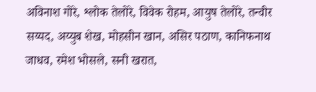अविनाश गोरे, श्लोक तेलोरे, विवेक रोहम, आयुष तेलोरे, तन्वीर सय्यद, अय्युब शेख, मोहसीन खान, असिर पठाण, कानिफनाथ जाधव, रमेश भोसले, सनी खरात,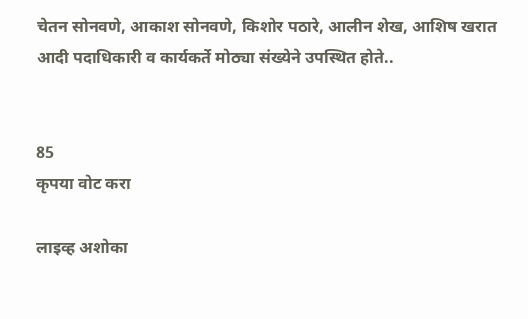चेतन सोनवणे, आकाश सोनवणे, किशोर पठारे, आलीन शेख, आशिष खरात आदी पदाधिकारी व कार्यकर्ते मोठ्या संख्येने उपस्थित होते..


85
कृपया वोट करा

लाइव्ह अशोका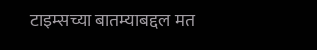टाइम्सच्या बातम्याबद्दल मत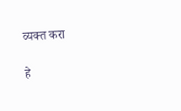व्यक्त करा

हे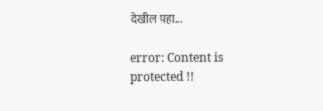देखील पहा...

error: Content is protected !!